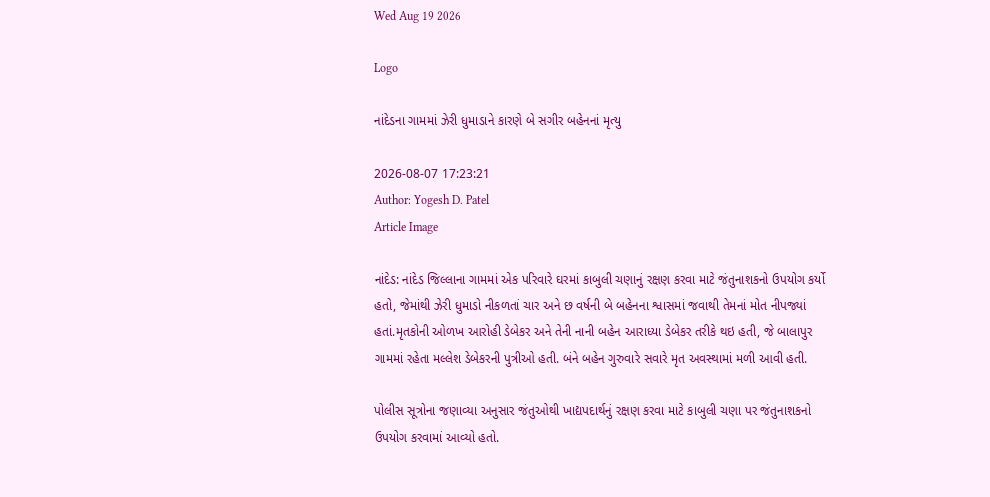Wed Aug 19 2026

Logo

નાંદેડના ગામમાં ઝેરી ધુમાડાને કારણે બે સગીર બહેનનાં મૃત્યુ

2026-08-07 17:23:21
Author: Yogesh D. Patel
Article Image

નાંદેડ: નાંદેડ જિલ્લાના ગામમાં એક પરિવારે ઘરમાં કાબુલી ચણાનું રક્ષણ કરવા માટે જંતુનાશકનો ઉપયોગ કર્યો હતો, જેમાંથી ઝેરી ધુમાડો નીકળતાં ચાર અને છ વર્ષની બે બહેનના શ્વાસમાં જવાથી તેમનાં મોત નીપજ્યાં હતાં.મૃતકોની ઓળખ આરોહી ડેબેકર અને તેની નાની બહેન આરાધ્યા ડેબેકર તરીકે થઇ હતી, જે બાલાપુર ગામમાં રહેતા મલ્લેશ ડેબેકરની પુત્રીઓ હતી. બંને બહેન ગુરુવારે સવારે મૃત અવસ્થામાં મળી આવી હતી.

પોલીસ સૂત્રોના જણાવ્યા અનુસાર જંતુઓથી ખાદ્યપદાર્થનું રક્ષણ કરવા માટે કાબુલી ચણા પર જંતુનાશકનો ઉપયોગ કરવામાં આવ્યો હતો.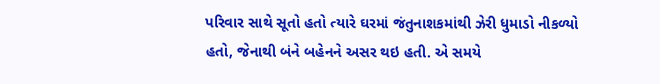પરિવાર સાથે સૂતો હતો ત્યારે ઘરમાં જંતુનાશકમાંથી ઝેરી ધુમાડો નીકળ્યો હતો, જેનાથી બંને બહેનને અસર થઇ હતી. એ સમયે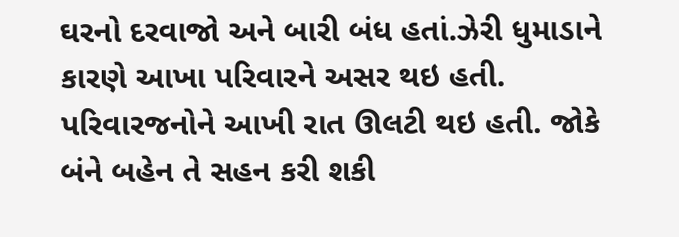ઘરનો દરવાજો અને બારી બંધ હતાં.ઝેરી ધુમાડાને કારણે આખા પરિવારને અસર થઇ હતી. પરિવારજનોને આખી રાત ઊલટી થઇ હતી. જોકે બંને બહેન તે સહન કરી શકી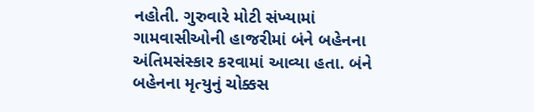નહોતી. ગુરુવારે મોટી સંખ્યામાં ગામવાસીઓની હાજરીમાં બંને બહેનના અંતિમસંસ્કાર કરવામાં આવ્યા હતા. બંને બહેનના મૃત્યુનું ચોક્કસ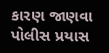કારણ જાણવા પોલીસ પ્રયાસ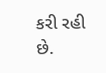કરી રહી છે.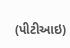(પીટીઆઇ)